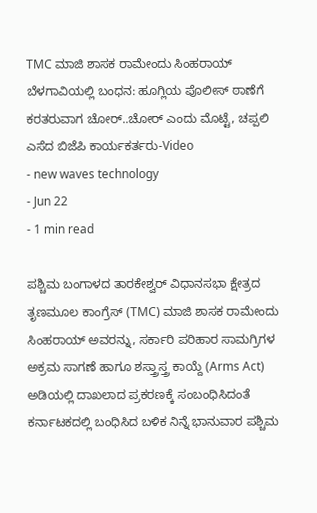TMC ಮಾಜಿ ಶಾಸಕ ರಾಮೇಂದು ಸಿಂಹರಾಯ್ ಬೆಳಗಾವಿಯಲ್ಲಿ ಬಂಧನ: ಹೂಗ್ಲಿಯ ಪೊಲೀಸ್ ಠಾಣೆಗೆ ಕರತರುವಾಗ ಚೋರ್..ಚೋರ್ ಎಂದು ಮೊಟ್ಟೆ, ಚಪ್ಪಲಿ ಎಸೆದ ಬಿಜೆಪಿ ಕಾರ್ಯಕರ್ತರು-Video
- new waves technology
- Jun 22
- 1 min read

ಪಶ್ಚಿಮ ಬಂಗಾಳದ ತಾರಕೇಶ್ವರ್ ವಿಧಾನಸಭಾ ಕ್ಷೇತ್ರದ ತೃಣಮೂಲ ಕಾಂಗ್ರೆಸ್ (TMC) ಮಾಜಿ ಶಾಸಕ ರಾಮೇಂದು ಸಿಂಹರಾಯ್ ಅವರನ್ನು, ಸರ್ಕಾರಿ ಪರಿಹಾರ ಸಾಮಗ್ರಿಗಳ ಅಕ್ರಮ ಸಾಗಣೆ ಹಾಗೂ ಶಸ್ತ್ರಾಸ್ತ್ರ ಕಾಯ್ದೆ (Arms Act) ಅಡಿಯಲ್ಲಿ ದಾಖಲಾದ ಪ್ರಕರಣಕ್ಕೆ ಸಂಬಂಧಿಸಿದಂತೆ ಕರ್ನಾಟಕದಲ್ಲಿ ಬಂಧಿಸಿದ ಬಳಿಕ ನಿನ್ನೆ ಭಾನುವಾರ ಪಶ್ಚಿಮ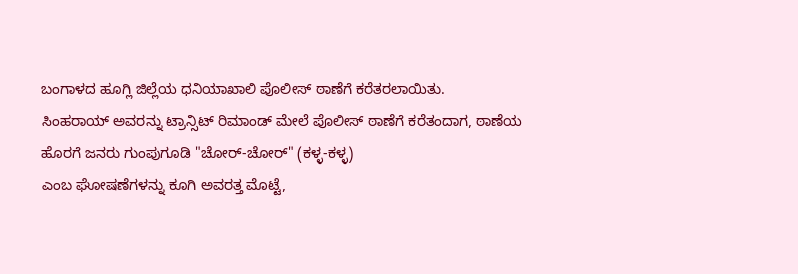ಬಂಗಾಳದ ಹೂಗ್ಲಿ ಜಿಲ್ಲೆಯ ಧನಿಯಾಖಾಲಿ ಪೊಲೀಸ್ ಠಾಣೆಗೆ ಕರೆತರಲಾಯಿತು.
ಸಿಂಹರಾಯ್ ಅವರನ್ನು ಟ್ರಾನ್ಸಿಟ್ ರಿಮಾಂಡ್ ಮೇಲೆ ಪೊಲೀಸ್ ಠಾಣೆಗೆ ಕರೆತಂದಾಗ, ಠಾಣೆಯ ಹೊರಗೆ ಜನರು ಗುಂಪುಗೂಡಿ "ಚೋರ್-ಚೋರ್" (ಕಳ್ಳ-ಕಳ್ಳ)
ಎಂಬ ಘೋಷಣೆಗಳನ್ನು ಕೂಗಿ ಅವರತ್ತ ಮೊಟ್ಟೆ,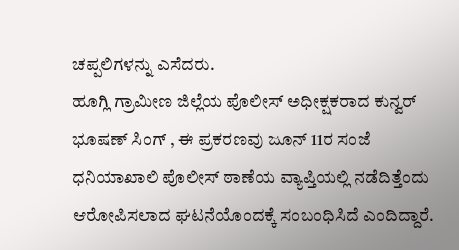ಚಪ್ಪಲಿಗಳನ್ನು ಎಸೆದರು.
ಹೂಗ್ಲಿ ಗ್ರಾಮೀಣ ಜಿಲ್ಲೆಯ ಪೊಲೀಸ್ ಅಧೀಕ್ಷಕರಾದ ಕುನ್ವರ್ ಭೂಷಣ್ ಸಿಂಗ್ , ಈ ಪ್ರಕರಣವು ಜೂನ್ 11ರ ಸಂಜೆ ಧನಿಯಾಖಾಲಿ ಪೊಲೀಸ್ ಠಾಣೆಯ ವ್ಯಾಪ್ತಿಯಲ್ಲಿ ನಡೆದಿತ್ತೆಂದು ಆರೋಪಿಸಲಾದ ಘಟನೆಯೊಂದಕ್ಕೆ ಸಂಬಂಧಿಸಿದೆ ಎಂದಿದ್ದಾರೆ.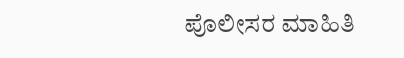ಪೊಲೀಸರ ಮಾಹಿತಿ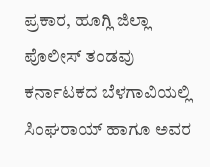ಪ್ರಕಾರ, ಹೂಗ್ಲಿ ಜಿಲ್ಲಾ ಪೊಲೀಸ್ ತಂಡವು ಕರ್ನಾಟಕದ ಬೆಳಗಾವಿಯಲ್ಲಿ ಸಿಂಘರಾಯ್ ಹಾಗೂ ಅವರ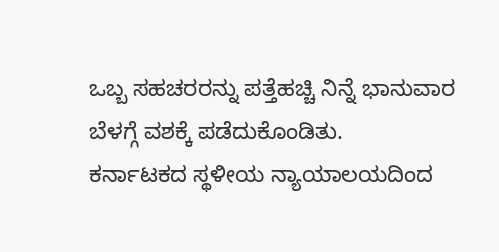ಒಬ್ಬ ಸಹಚರರನ್ನು ಪತ್ತೆಹಚ್ಚಿ ನಿನ್ನೆ ಭಾನುವಾರ ಬೆಳಗ್ಗೆ ವಶಕ್ಕೆ ಪಡೆದುಕೊಂಡಿತು.
ಕರ್ನಾಟಕದ ಸ್ಥಳೀಯ ನ್ಯಾಯಾಲಯದಿಂದ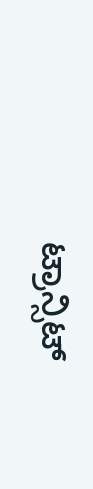ಟ್ರಾನ್ಸಿಟ್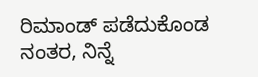ರಿಮಾಂಡ್ ಪಡೆದುಕೊಂಡ ನಂತರ, ನಿನ್ನೆ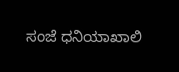ಸಂಜೆ ಧನಿಯಾಖಾಲಿ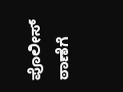ಪೊಲೀಸ್ ಠಾಣೆಗೆ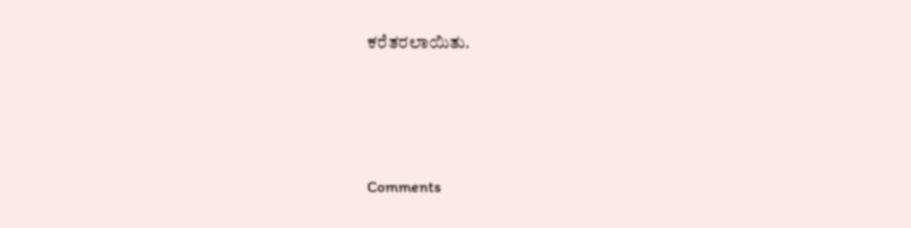ಕರೆತರಲಾಯಿತು.





Comments